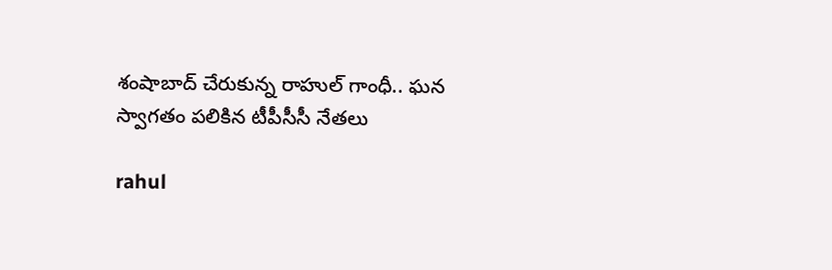శంషాబాద్ చేరుకున్న రాహుల్ గాంధీ.. ఘ‌న స్వాగ‌తం ప‌లికిన టీపీసీసీ నేత‌లు

rahul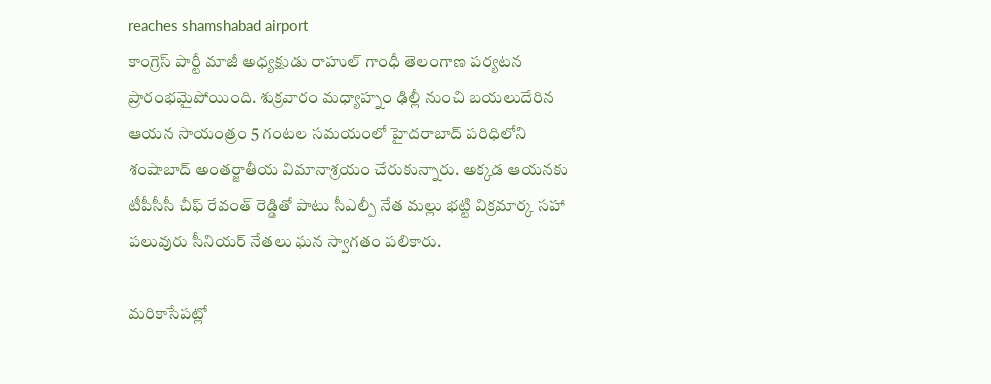reaches shamshabad airport
కాంగ్రెస్ పార్టీ మాజీ అధ్య‌క్షుడు రాహుల్ గాంధీ తెలంగాణ ప‌ర్య‌ట‌న ప్రారంభమైపోయింది. శుక్ర‌వారం మ‌ధ్యాహ్నం ఢిల్లీ నుంచి బ‌య‌లుదేరిన ఆయ‌న‌ సాయంత్రం 5 గంట‌ల స‌మ‌యంలో హైద‌రాబాద్ ప‌రిధిలోని శంషాబాద్ అంత‌ర్జాతీయ విమానాశ్ర‌యం చేరుకున్నారు. అక్కడ ఆయనకు టీపీసీసీ చీఫ్ రేవంత్ రెడ్డితో పాటు సీఎల్పీ నేత మ‌ల్లు భ‌ట్టి విక్ర‌మార్క స‌హా ప‌లువురు సీనియ‌ర్ నేతలు ఘ‌న స్వాగ‌తం ప‌లికారు.

మ‌రికాసేప‌ట్లో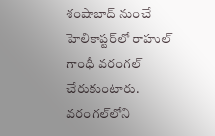శంషాబాద్ నుంచే హెలికాప్ట‌ర్‌లో రాహుల్ గాంధీ వ‌రంగ‌ల్ చేరుకుంటారు. వ‌రంగ‌ల్‌లోని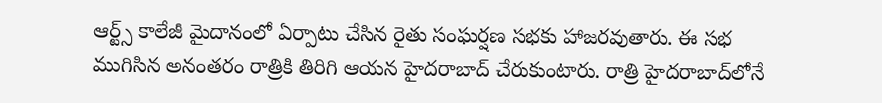ఆర్ట్స్ కాలేజీ మైదానంలో ఏర్పాటు చేసిన రైతు సంఘ‌ర్ష‌ణ స‌భ‌కు హాజ‌ర‌వుతారు. ఈ స‌భ ముగిసిన అనంత‌రం రాత్రికి తిరిగి ఆయ‌న హైద‌రాబాద్ చేరుకుంటారు. రాత్రి హైద‌రాబాద్‌లోనే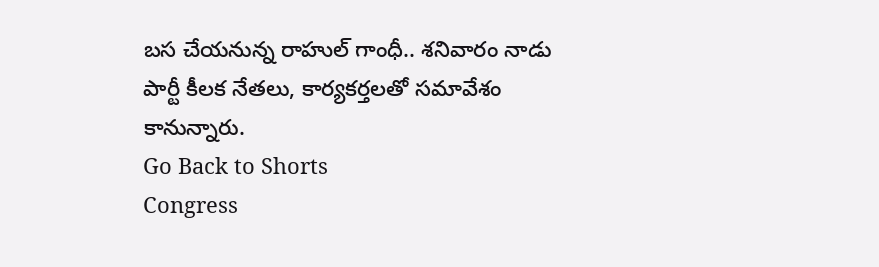బ‌స చేయ‌నున్న రాహుల్ గాంధీ.. శ‌నివారం నాడు పార్టీ కీల‌క నేత‌లు, కార్య‌క‌ర్త‌ల‌తో స‌మావేశం కానున్నారు.
Go Back to Shorts
Congress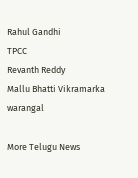Rahul Gandhi
TPCC
Revanth Reddy
Mallu Bhatti Vikramarka
warangal

More Telugu News